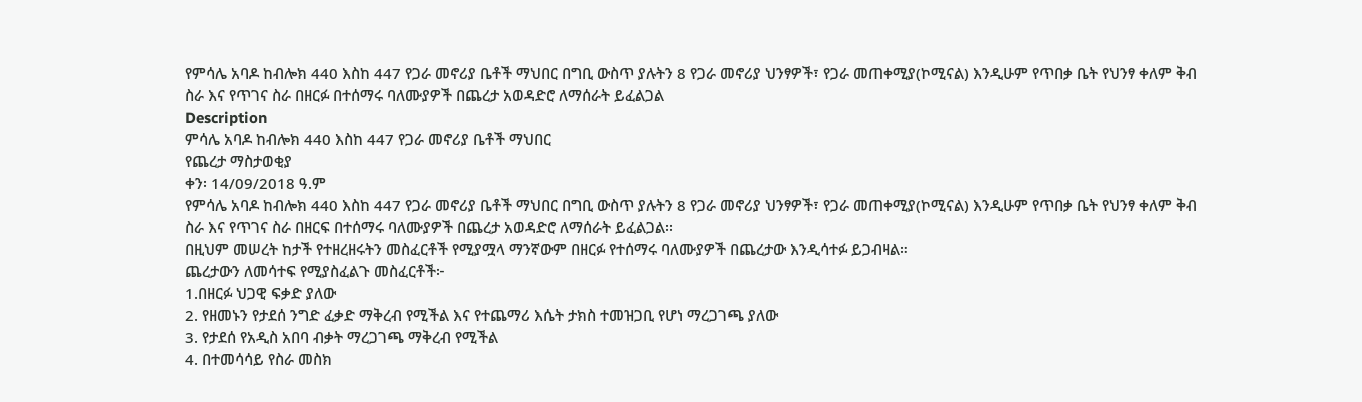የምሳሌ አባዶ ከብሎክ 440 እስከ 447 የጋራ መኖሪያ ቤቶች ማህበር በግቢ ውስጥ ያሉትን 8 የጋራ መኖሪያ ህንፃዎች፣ የጋራ መጠቀሚያ(ኮሚናል) እንዲሁም የጥበቃ ቤት የህንፃ ቀለም ቅብ ስራ እና የጥገና ስራ በዘርፉ በተሰማሩ ባለሙያዎች በጨረታ አወዳድሮ ለማሰራት ይፈልጋል
Description
ምሳሌ አባዶ ከብሎክ 440 እስከ 447 የጋራ መኖሪያ ቤቶች ማህበር
የጨረታ ማስታወቂያ
ቀን፡ 14/09/2018 ዓ.ም
የምሳሌ አባዶ ከብሎክ 440 እስከ 447 የጋራ መኖሪያ ቤቶች ማህበር በግቢ ውስጥ ያሉትን 8 የጋራ መኖሪያ ህንፃዎች፣ የጋራ መጠቀሚያ(ኮሚናል) እንዲሁም የጥበቃ ቤት የህንፃ ቀለም ቅብ ስራ እና የጥገና ስራ በዘርፍ በተሰማሩ ባለሙያዎች በጨረታ አወዳድሮ ለማሰራት ይፈልጋል፡፡
በዚህም መሠረት ከታች የተዘረዘሩትን መስፈርቶች የሚያሟላ ማንኛውም በዘርፉ የተሰማሩ ባለሙያዎች በጨረታው እንዲሳተፉ ይጋብዛል።
ጨረታውን ለመሳተፍ የሚያስፈልጉ መስፈርቶች፦
1.በዘርፉ ህጋዊ ፍቃድ ያለው
2. የዘመኑን የታደሰ ንግድ ፈቃድ ማቅረብ የሚችል እና የተጨማሪ እሴት ታክስ ተመዝጋቢ የሆነ ማረጋገጫ ያለው
3. የታደሰ የአዲስ አበባ ብቃት ማረጋገጫ ማቅረብ የሚችል
4. በተመሳሳይ የስራ መስክ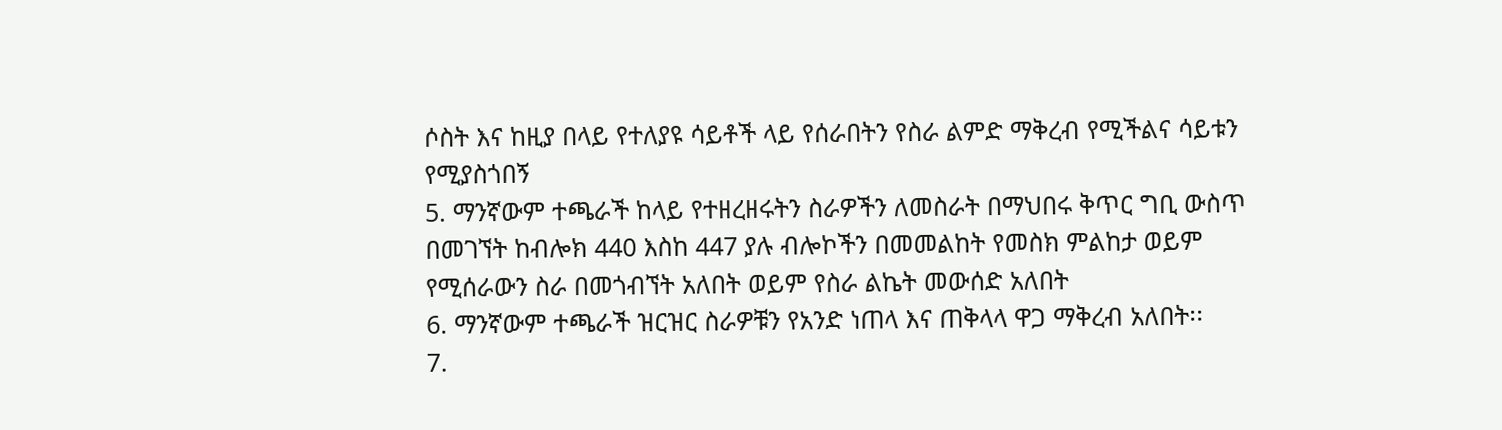ሶስት እና ከዚያ በላይ የተለያዩ ሳይቶች ላይ የሰራበትን የስራ ልምድ ማቅረብ የሚችልና ሳይቱን የሚያስጎበኝ
5. ማንኛውም ተጫራች ከላይ የተዘረዘሩትን ስራዎችን ለመስራት በማህበሩ ቅጥር ግቢ ውስጥ በመገኘት ከብሎክ 440 እስከ 447 ያሉ ብሎኮችን በመመልከት የመስክ ምልከታ ወይም የሚሰራውን ስራ በመጎብኘት አለበት ወይም የስራ ልኬት መውሰድ አለበት
6. ማንኛውም ተጫራች ዝርዝር ስራዎቹን የአንድ ነጠላ እና ጠቅላላ ዋጋ ማቅረብ አለበት፡፡
7.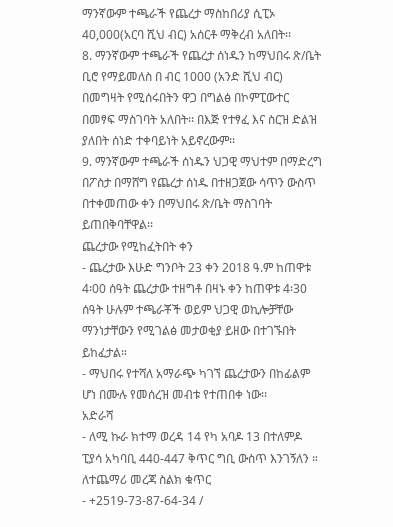ማንኛውም ተጫራች የጨረታ ማስከበሪያ ሲፒኦ 40,000(አርባ ሺህ ብር) አሰርቶ ማቅረብ አለበት፡፡
8. ማንኛውም ተጫራች የጨረታ ሰነዱን ከማህበሩ ጽ/ቤት ቢሮ የማይመለስ በ ብር 1000 (አንድ ሺህ ብር) በመግዛት የሚሰሩበትን ዋጋ በግልፅ በኮምፒውተር በመፃፍ ማስገባት አለበት፡፡ በእጅ የተፃፈ እና ስርዝ ድልዝ ያለበት ሰነድ ተቀባይነት አይኖረውም፡፡
9. ማንኛውም ተጫራች ሰነዱን ህጋዊ ማህተም በማድረግ በፖስታ በማሸግ የጨረታ ሰነዱ በተዘጋጀው ሳጥን ውስጥ በተቀመጠው ቀን በማህበሩ ጽ/ቤት ማስገባት ይጠበቅባቸዋል፡፡
ጨረታው የሚከፈትበት ቀን
- ጨረታው እሁድ ግንቦት 23 ቀን 2018 ዓ.ም ከጠዋቱ 4፡00 ሰዓት ጨረታው ተዘግቶ በዛኑ ቀን ከጠዋቱ 4፡30 ሰዓት ሁሉም ተጫራቾች ወይም ህጋዊ ወኪሎቻቸው ማንነታቸውን የሚገልፅ መታወቂያ ይዘው በተገኙበት ይከፈታል።
- ማህበሩ የተሻለ አማራጭ ካገኘ ጨረታውን በከፊልም ሆነ በሙሉ የመሰረዝ መብቱ የተጠበቀ ነው፡፡
አድራሻ
- ለሚ ኩራ ክተማ ወረዳ 14 የካ አባዶ 13 በተለምዶ ፒያሳ አካባቢ 440-447 ቅጥር ግቢ ውስጥ እንገኝለን ።
ለተጨማሪ መረጃ ስልክ ቁጥር
- +2519-73-87-64-34 /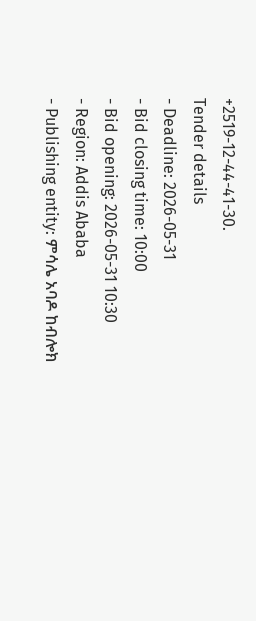+2519-12-44-41-30.
Tender details
- Deadline: 2026-05-31
- Bid closing time: 10:00
- Bid opening: 2026-05-31 10:30
- Region: Addis Ababa
- Publishing entity: ምሳሌ አባዶ ከብሎክ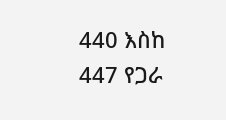440 እስከ 447 የጋራ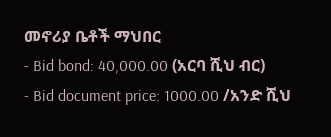መኖሪያ ቤቶች ማህበር
- Bid bond: 40,000.00 (አርባ ሺህ ብር)
- Bid document price: 1000.00 /አንድ ሺህ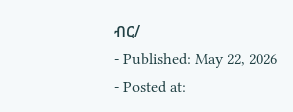ብር/
- Published: May 22, 2026
- Posted at: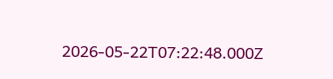2026-05-22T07:22:48.000Z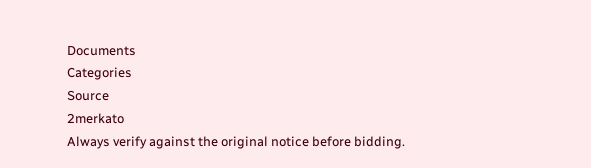Documents
Categories
Source
2merkato
Always verify against the original notice before bidding.